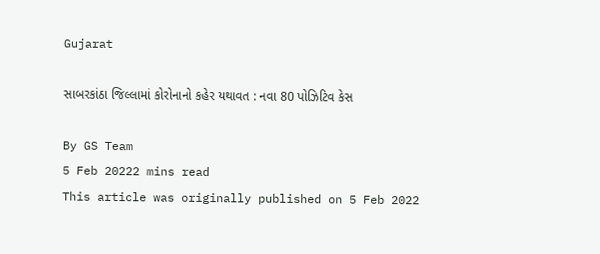Gujarat

સાબરકાંઠા જિલ્લામાં કોરોનાનો કહેર યથાવત : નવા 80 પોઝિટિવ કેસ

By GS Team
5 Feb 20222 mins read
This article was originally published on 5 Feb 2022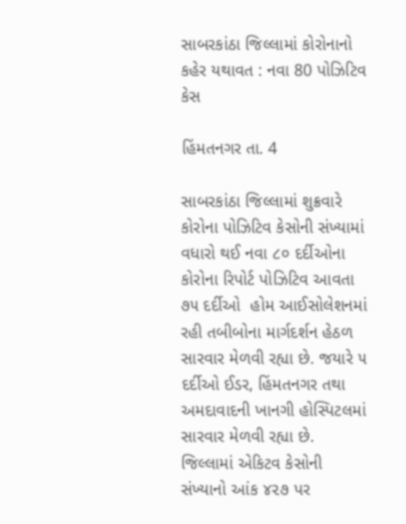સાબરકાંઠા જિલ્લામાં કોરોનાનો કહેર યથાવત : નવા 80 પોઝિટિવ કેસ

હિંમતનગર તા. 4

સાબરકાંઠા જિલ્લામાં શુક્રવારે કોરોના પોઝિટિવ કેસોની સંખ્યામાં વધારો થઈ નવા ૮૦ દર્દીઓના કોરોના રિપોર્ટ પોઝિટિવ આવતા ૭૫ દર્દીઓ  હોમ આઈસોલેશનમાં રહી તબીબોના માર્ગદર્શન હેઠળ સારવાર મેળવી રહ્યા છે. જયારે ૫ દર્દીઓ ઈડર, હિંમતનગર તથા અમદાવાદની ખાનગી હોસ્પિટલમાં સારવાર મેળવી રહ્યા છે. જિલ્લામાં એકિટવ કેસોની સંખ્યાનો આંક ૪૨૭ પર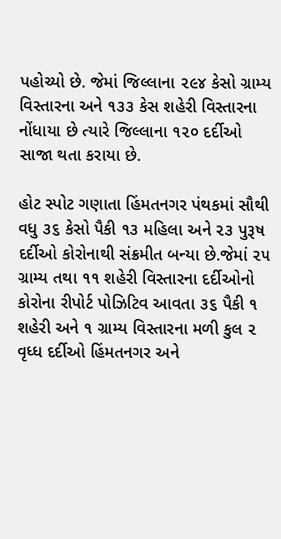પહોચ્યો છે. જેમાં જિલ્લાના ૨૯૪ કેસો ગ્રામ્ય વિસ્તારના અને ૧૩૩ કેસ શહેરી વિસ્તારના નોંધાયા છે ત્યારે જિલ્લાના ૧૨૦ દર્દીઓ સાજા થતા કરાયા છે.

હોટ સ્પોટ ગણાતા હિંમતનગર પંથકમાં સૌથી વધુ ૩૬ કેસો પૈકી ૧૩ મહિલા અને ૨૩ પુરૂષ દર્દીઓ કોરોનાથી સંક્રમીત બન્યા છે.જેમાં ૨૫ ગ્રામ્ય તથા ૧૧ શહેરી વિસ્તારના દર્દીઓનો કોરોના રીપોર્ટ પોઝિટિવ આવતા ૩૬ પૈકી ૧ શહેરી અને ૧ ગ્રામ્ય વિસ્તારના મળી કુલ ૨ વૃધ્ધ દર્દીઓ હિંમતનગર અને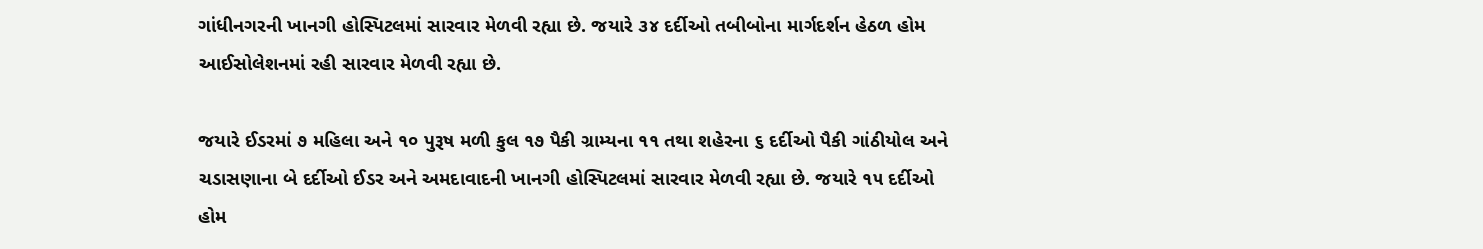ગાંધીનગરની ખાનગી હોસ્પિટલમાં સારવાર મેળવી રહ્યા છે. જયારે ૩૪ દર્દીઓ તબીબોના માર્ગદર્શન હેઠળ હોમ આઈસોલેશનમાં રહી સારવાર મેળવી રહ્યા છે.

જયારે ઈડરમાં ૭ મહિલા અને ૧૦ પુરૂષ મળી કુલ ૧૭ પૈકી ગ્રામ્યના ૧૧ તથા શહેરના ૬ દર્દીઓ પૈકી ગાંઠીયોલ અને ચડાસણાના બે દર્દીઓ ઈડર અને અમદાવાદની ખાનગી હોસ્પિટલમાં સારવાર મેળવી રહ્યા છે. જયારે ૧૫ દર્દીઓ હોમ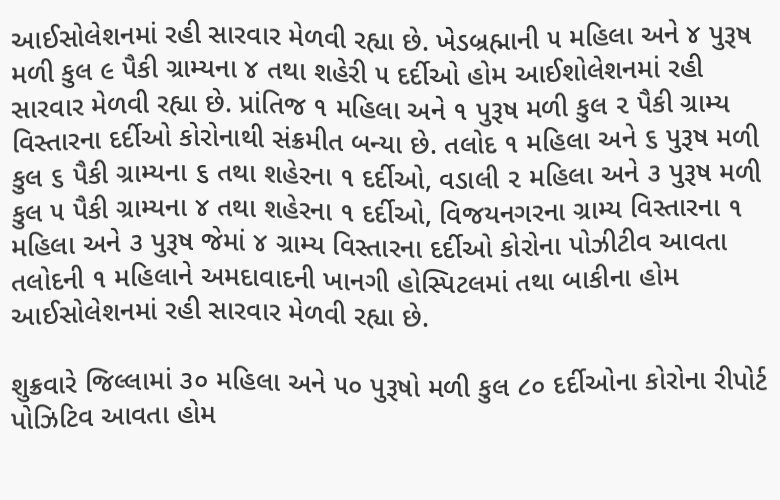આઈસોલેશનમાં રહી સારવાર મેળવી રહ્યા છે. ખેડબ્રહ્માની ૫ મહિલા અને ૪ પુરૂષ મળી કુલ ૯ પૈકી ગ્રામ્યના ૪ તથા શહેરી ૫ દર્દીઓ હોમ આઈશોલેશનમાં રહી સારવાર મેળવી રહ્યા છે. પ્રાંતિજ ૧ મહિલા અને ૧ પુરૂષ મળી કુલ ૨ પૈકી ગ્રામ્ય વિસ્તારના દર્દીઓ કોરોનાથી સંક્રમીત બન્યા છે. તલોદ ૧ મહિલા અને ૬ પુરૂષ મળી કુલ ૬ પૈકી ગ્રામ્યના ૬ તથા શહેરના ૧ દર્દીઓ, વડાલી ૨ મહિલા અને ૩ પુરૂષ મળી કુલ ૫ પૈકી ગ્રામ્યના ૪ તથા શહેરના ૧ દર્દીઓ, વિજયનગરના ગ્રામ્ય વિસ્તારના ૧ મહિલા અને ૩ પુરૂષ જેમાં ૪ ગ્રામ્ય વિસ્તારના દર્દીઓ કોરોના પોઝીટીવ આવતા તલોદની ૧ મહિલાને અમદાવાદની ખાનગી હોસ્પિટલમાં તથા બાકીના હોમ આઈસોલેશનમાં રહી સારવાર મેળવી રહ્યા છે.

શુક્રવારે જિલ્લામાં ૩૦ મહિલા અને ૫૦ પુરૂષો મળી કુલ ૮૦ દર્દીઓના કોરોના રીપોર્ટ પોઝિટિવ આવતા હોમ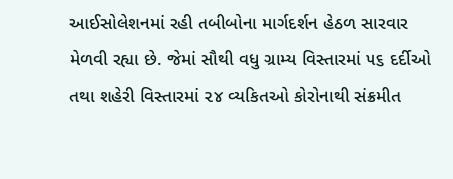આઈસોલેશનમાં રહી તબીબોના માર્ગદર્શન હેઠળ સારવાર મેળવી રહ્યા છે. જેમાં સૌથી વધુ ગ્રામ્ય વિસ્તારમાં ૫૬ દર્દીઓ તથા શહેરી વિસ્તારમાં ૨૪ વ્યકિતઓ કોરોનાથી સંક્રમીત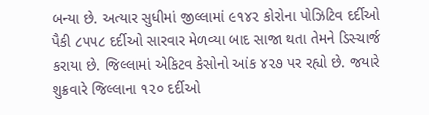બન્યા છે. અત્યાર સુધીમાં જીલ્લામાં ૯૧૪૨ કોરોના પોઝિટિવ દર્દીઓ પૈકી ૮૫૫૮ દર્દીઓ સારવાર મેળવ્યા બાદ સાજા થતા તેમને ડિસ્ચાર્જ કરાયા છે. જિલ્લામાં એકિટવ કેસોનો આંક ૪૨૭ પર રહ્યો છે. જયારે શુક્રવારે જિલ્લાના ૧૨૦ દર્દીઓ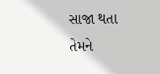સાજા થતા તેમને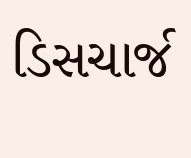ડિસચાર્જ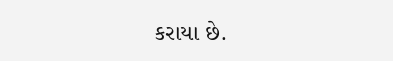કરાયા છે.